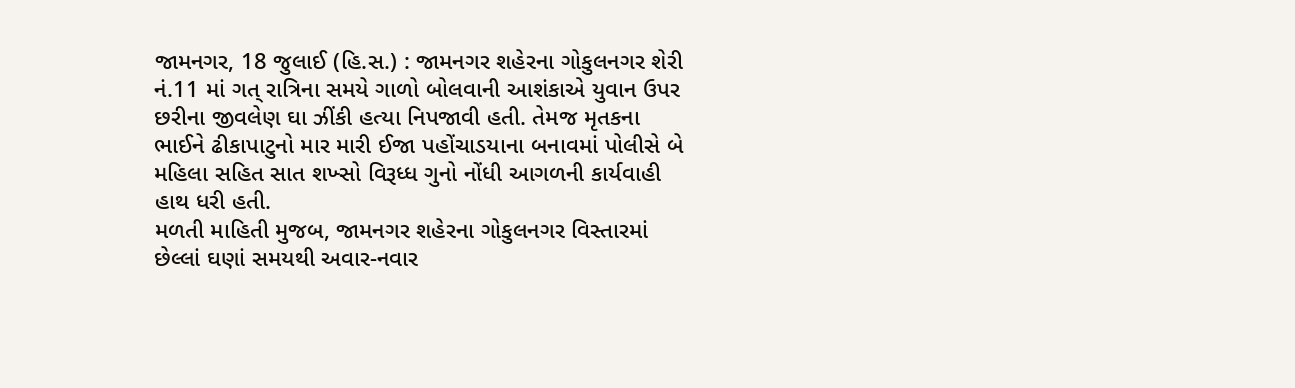જામનગર, 18 જુલાઈ (હિ.સ.) : જામનગર શહેરના ગોકુલનગર શેરી નં.11 માં ગત્ રાત્રિના સમયે ગાળો બોલવાની આશંકાએ યુવાન ઉપર છરીના જીવલેણ ઘા ઝીંકી હત્યા નિપજાવી હતી. તેમજ મૃતકના ભાઈને ઢીકાપાટુનો માર મારી ઈજા પહોંચાડયાના બનાવમાં પોલીસે બે મહિલા સહિત સાત શખ્સો વિરૂધ્ધ ગુનો નોંધી આગળની કાર્યવાહી હાથ ધરી હતી.
મળતી માહિતી મુજબ, જામનગર શહેરના ગોકુલનગર વિસ્તારમાં છેલ્લાં ઘણાં સમયથી અવાર-નવાર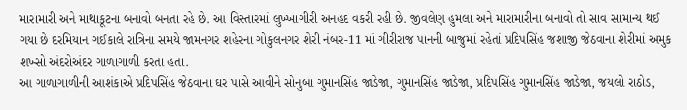મારામારી અને માથાકૂટના બનાવો બનતા રહે છે. આ વિસ્તારમાં લુખ્ખાગીરી અનહદ વકરી રહી છે. જીવલેણ હુમલા અને મારામારીના બનાવો તો સાવ સામાન્ય થઈ ગયા છે દરમિયાન ગઈકાલે રાત્રિના સમયે જામનગર શહેરના ગોકુલનગર શેરી નંબર-11 માં ગીરીરાજ પાનની બાજુમાં રહેતાં પ્રદિપસિંહ જશાજી જેઠવાના શેરીમાં અમુક શખ્સો અંદરોઅંદર ગાળાગાળી કરતા હતા.
આ ગાળાગાળીની આશંકાએ પ્રદિપસિંહ જેઠવાના ઘર પાસે આવીને સોનુબા ગુમાનસિંહ જાડેજા, ગુમાનસિંહ જાડેજા, પ્રદિપસિંહ ગુમાનસિંહ જાડેજા, જયલો રાઠોડ,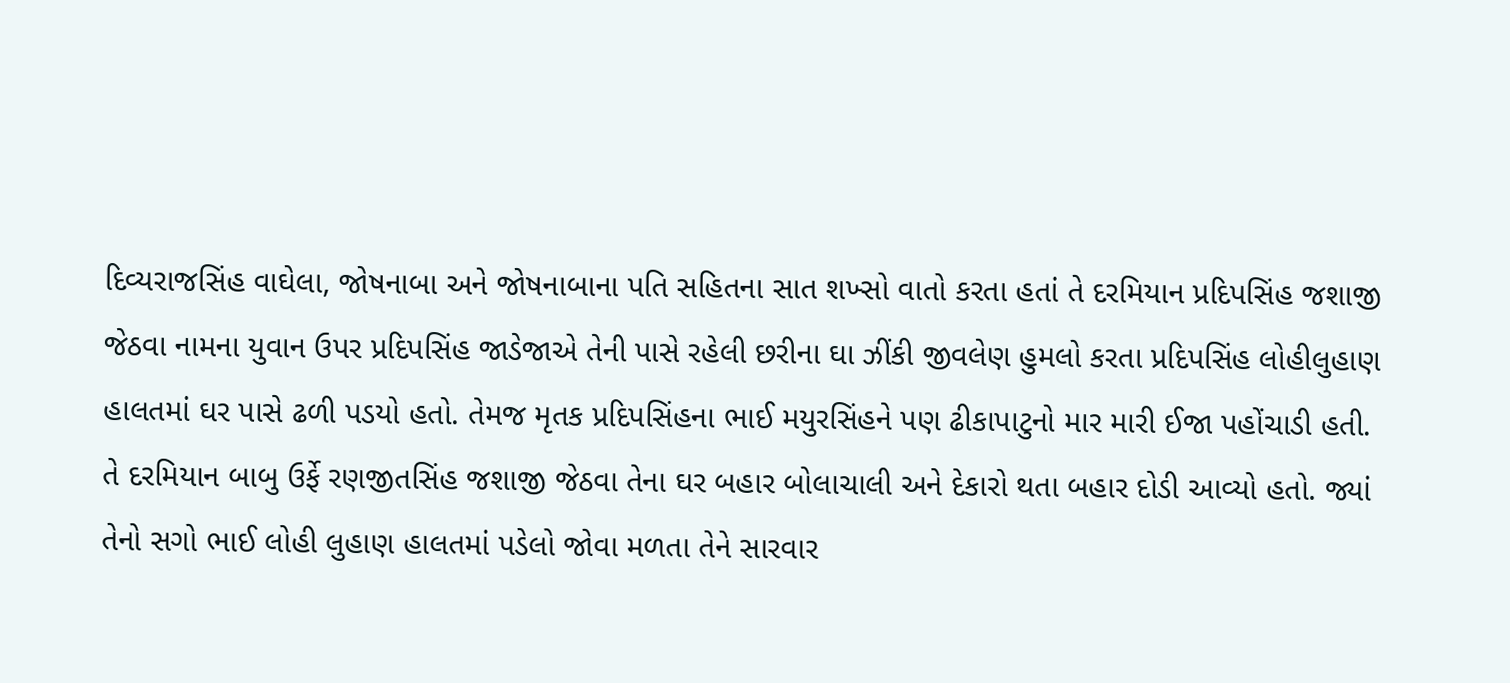દિવ્યરાજસિંહ વાઘેલા, જોષનાબા અને જોષનાબાના પતિ સહિતના સાત શખ્સો વાતો કરતા હતાં તે દરમિયાન પ્રદિપસિંહ જશાજી જેઠવા નામના યુવાન ઉપર પ્રદિપસિંહ જાડેજાએ તેની પાસે રહેલી છરીના ઘા ઝીંકી જીવલેણ હુમલો કરતા પ્રદિપસિંહ લોહીલુહાણ હાલતમાં ઘર પાસે ઢળી પડયો હતો. તેમજ મૃતક પ્રદિપસિંહના ભાઈ મયુરસિંહને પણ ઢીકાપાટુનો માર મારી ઈજા પહોંચાડી હતી.
તે દરમિયાન બાબુ ઉર્ફે રણજીતસિંહ જશાજી જેઠવા તેના ઘર બહાર બોલાચાલી અને દેકારો થતા બહાર દોડી આવ્યો હતો. જ્યાં તેનો સગો ભાઈ લોહી લુહાણ હાલતમાં પડેલો જોવા મળતા તેને સારવાર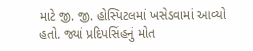માટે જી. જી. હોસ્પિટલમાં ખસેડવામાં આવ્યો હતો. જ્યાં પ્રદિપસિંહનું મોત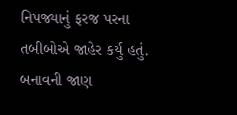નિપજ્યાનું ફરજ પરના તબીબોએ જાહેર કર્યુ હતું.
બનાવની જાણ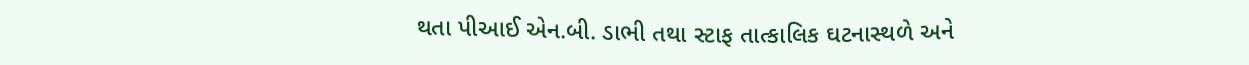થતા પીઆઈ એન.બી. ડાભી તથા સ્ટાફ તાત્કાલિક ઘટનાસ્થળે અને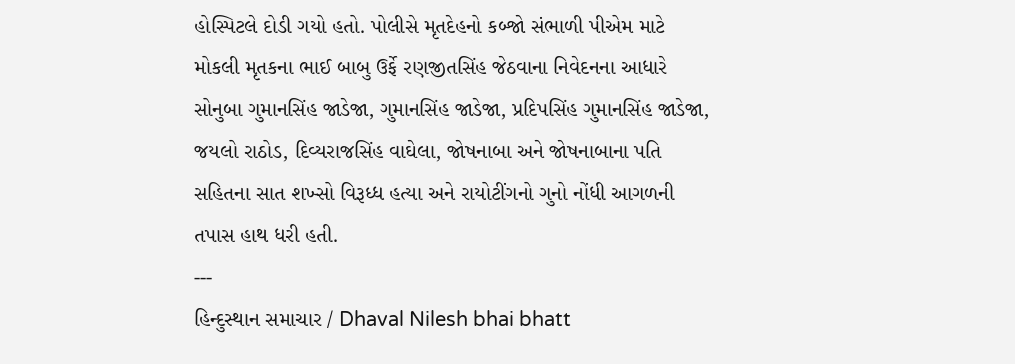હોસ્પિટલે દોડી ગયો હતો. પોલીસે મૃતદેહનો કબ્જો સંભાળી પીએમ માટે મોકલી મૃતકના ભાઈ બાબુ ઉર્ફે રણજીતસિંહ જેઠવાના નિવેદનના આધારે સોનુબા ગુમાનસિંહ જાડેજા, ગુમાનસિંહ જાડેજા, પ્રદિપસિંહ ગુમાનસિંહ જાડેજા, જયલો રાઠોડ, દિવ્યરાજસિંહ વાઘેલા, જોષનાબા અને જોષનાબાના પતિ સહિતના સાત શખ્સો વિરૂધ્ધ હત્યા અને રાયોટીંગનો ગુનો નોંધી આગળની તપાસ હાથ ધરી હતી.
---
હિન્દુસ્થાન સમાચાર / Dhaval Nilesh bhai bhatt